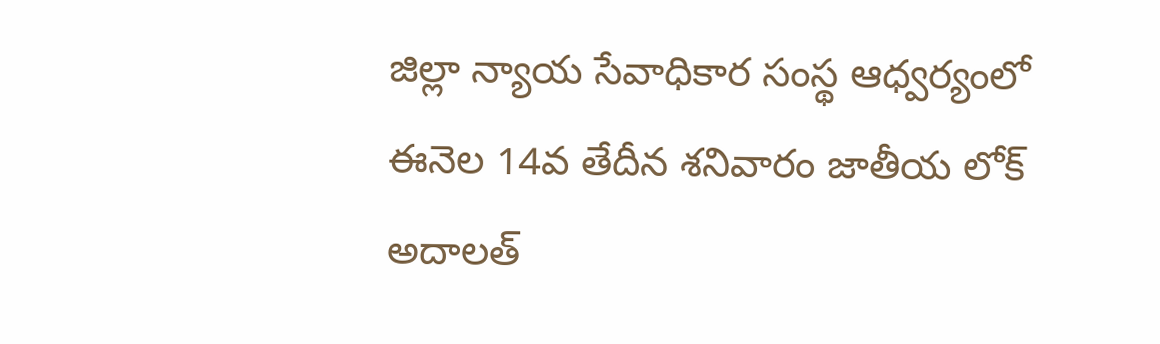జిల్లా న్యాయ సేవాధికార సంస్థ ఆధ్వర్యంలో ఈనెల 14వ తేదీన శనివారం జాతీయ లోక్ అదాలత్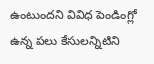ఉంటుందని వివిధ పెండింగ్లో ఉన్న పలు కేసులన్నిటిని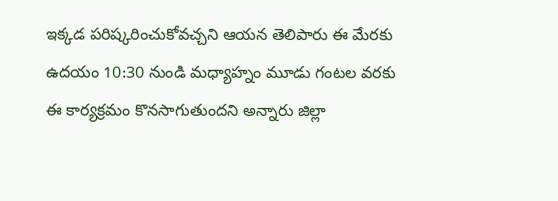ఇక్కడ పరిష్కరించుకోవచ్చని ఆయన తెలిపారు ఈ మేరకు ఉదయం 10:30 నుండి మధ్యాహ్నం మూడు గంటల వరకు ఈ కార్యక్రమం కొనసాగుతుందని అన్నారు జిల్లా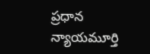ప్రధాన న్యాయమూర్తి